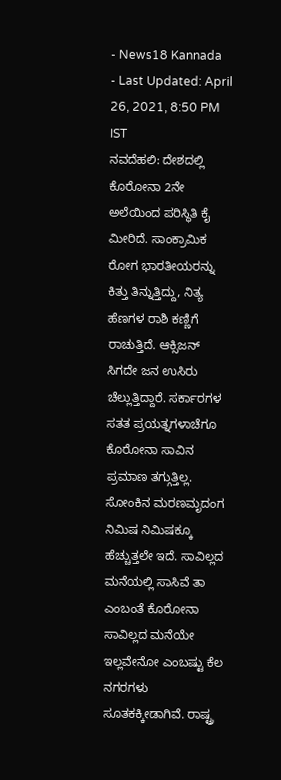- News18 Kannada
- Last Updated: April 26, 2021, 8:50 PM IST
ನವದೆಹಲಿ: ದೇಶದಲ್ಲಿ ಕೊರೋನಾ 2ನೇ ಅಲೆಯಿಂದ ಪರಿಸ್ಥಿತಿ ಕೈ ಮೀರಿದೆ. ಸಾಂಕ್ರಾಮಿಕ ರೋಗ ಭಾರತೀಯರನ್ನು ಕಿತ್ತು ತಿನ್ನುತ್ತಿದ್ದು, ನಿತ್ಯ ಹೆಣಗಳ ರಾಶಿ ಕಣ್ಣಿಗೆ ರಾಚುತ್ತಿದೆ. ಆಕ್ಸಿಜನ್ ಸಿಗದೇ ಜನ ಉಸಿರು ಚೆಲ್ಲುತ್ತಿದ್ದಾರೆ. ಸರ್ಕಾರಗಳ ಸತತ ಪ್ರಯತ್ನಗಳಾಚೆಗೂ ಕೊರೋನಾ ಸಾವಿನ ಪ್ರಮಾಣ ತಗ್ಗುತ್ತಿಲ್ಲ. ಸೋಂಕಿನ ಮರಣಮೃದಂಗ ನಿಮಿಷ ನಿಮಿಷಕ್ಕೂ ಹೆಚ್ಚುತ್ತಲೇ ಇದೆ. ಸಾವಿಲ್ಲದ ಮನೆಯಲ್ಲಿ ಸಾಸಿವೆ ತಾ ಎಂಬಂತೆ ಕೊರೋನಾ ಸಾವಿಲ್ಲದ ಮನೆಯೇ ಇಲ್ಲವೇನೋ ಎಂಬಷ್ಟು ಕೆಲ ನಗರಗಳು ಸೂತಕಕ್ಕೀಡಾಗಿವೆ. ರಾಷ್ಟ್ರ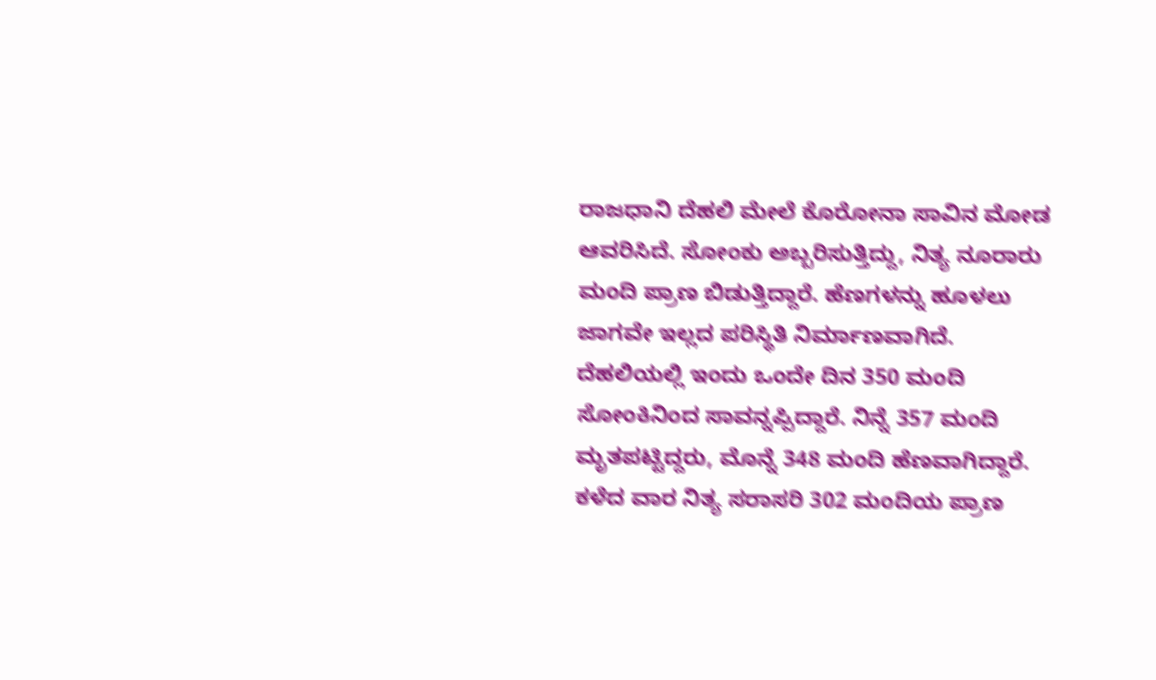ರಾಜಧಾನಿ ದೆಹಲಿ ಮೇಲೆ ಕೊರೋನಾ ಸಾವಿನ ಮೋಡ ಆವರಿಸಿದೆ. ಸೋಂಕು ಅಬ್ಬರಿಸುತ್ತಿದ್ದು, ನಿತ್ಯ ನೂರಾರು ಮಂದಿ ಪ್ರಾಣ ಬಿಡುತ್ತಿದ್ದಾರೆ. ಹೆಣಗಳನ್ನು ಹೂಳಲು ಜಾಗವೇ ಇಲ್ಲದ ಪರಿಸ್ಥಿತಿ ನಿರ್ಮಾಣವಾಗಿದೆ.
ದೆಹಲಿಯಲ್ಲಿ ಇಂದು ಒಂದೇ ದಿನ 350 ಮಂದಿ ಸೋಂಕಿನಿಂದ ಸಾವನ್ನಪ್ಪಿದ್ದಾರೆ. ನಿನ್ನೆ 357 ಮಂದಿ ಮೃತಪಟ್ಟಿದ್ದರು, ಮೊನ್ನೆ 348 ಮಂದಿ ಹೆಣವಾಗಿದ್ದಾರೆ. ಕಳೆದ ವಾರ ನಿತ್ಯ ಸರಾಸರಿ 302 ಮಂದಿಯ ಪ್ರಾಣ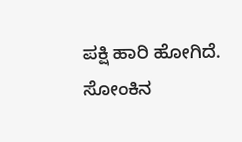ಪಕ್ಷಿ ಹಾರಿ ಹೋಗಿದೆ. ಸೋಂಕಿನ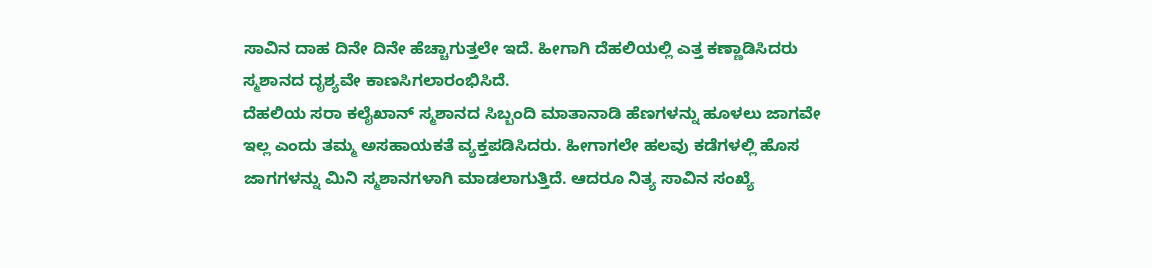ಸಾವಿನ ದಾಹ ದಿನೇ ದಿನೇ ಹೆಚ್ಚಾಗುತ್ತಲೇ ಇದೆ. ಹೀಗಾಗಿ ದೆಹಲಿಯಲ್ಲಿ ಎತ್ತ ಕಣ್ಣಾಡಿಸಿದರು ಸ್ಮಶಾನದ ದೃಶ್ಯವೇ ಕಾಣಸಿಗಲಾರಂಭಿಸಿದೆ.
ದೆಹಲಿಯ ಸರಾ ಕಲೈಖಾನ್ ಸ್ಮಶಾನದ ಸಿಬ್ಬಂದಿ ಮಾತಾನಾಡಿ ಹೆಣಗಳನ್ನು ಹೂಳಲು ಜಾಗವೇ ಇಲ್ಲ ಎಂದು ತಮ್ಮ ಅಸಹಾಯಕತೆ ವ್ಯಕ್ತಪಡಿಸಿದರು. ಹೀಗಾಗಲೇ ಹಲವು ಕಡೆಗಳಲ್ಲಿ ಹೊಸ ಜಾಗಗಳನ್ನು ಮಿನಿ ಸ್ಮಶಾನಗಳಾಗಿ ಮಾಡಲಾಗುತ್ತಿದೆ. ಆದರೂ ನಿತ್ಯ ಸಾವಿನ ಸಂಖ್ಯೆ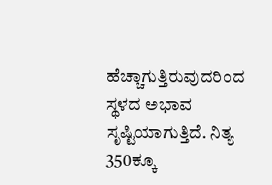ಹೆಚ್ಚಾಗುತ್ತಿರುವುದರಿಂದ ಸ್ಥಳದ ಅಭಾವ ಸೃಷ್ಟಿಯಾಗುತ್ತಿದೆ. ನಿತ್ಯ 350ಕ್ಕೂ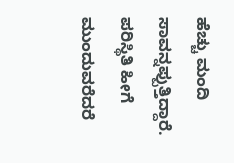ಹೆಚ್ಚು ಮಂದಿ ಸಾವನ್ನಪ್ಪುತ್ತಿದ್ದಾರೆ. ಪರಿಸ್ಥಿತಿ ಹೀಗೆ ಮುಂದುವರೆದರೆ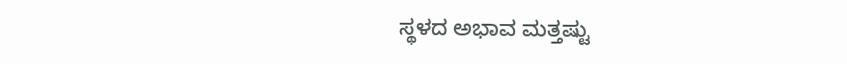ಸ್ಥಳದ ಅಭಾವ ಮತ್ತಷ್ಟು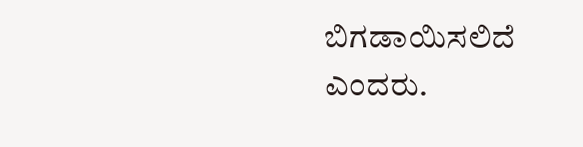ಬಿಗಡಾಯಿಸಲಿದೆ ಎಂದರು.